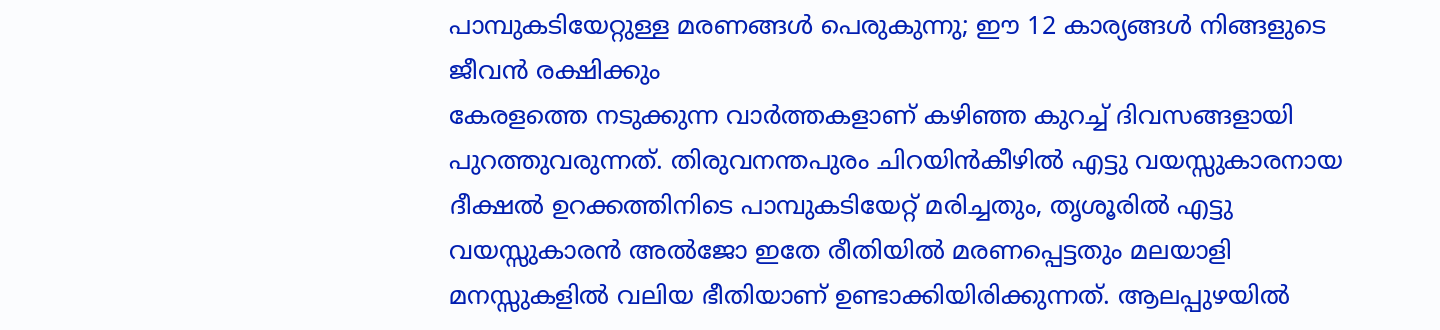പാമ്പുകടിയേറ്റുള്ള മരണങ്ങൾ പെരുകുന്നു; ഈ 12 കാര്യങ്ങൾ നിങ്ങളുടെ ജീവൻ രക്ഷിക്കും
കേരളത്തെ നടുക്കുന്ന വാർത്തകളാണ് കഴിഞ്ഞ കുറച്ച് ദിവസങ്ങളായി പുറത്തുവരുന്നത്. തിരുവനന്തപുരം ചിറയിൻകീഴിൽ എട്ടു വയസ്സുകാരനായ ദീക്ഷൽ ഉറക്കത്തിനിടെ പാമ്പുകടിയേറ്റ് മരിച്ചതും, തൃശൂരിൽ എട്ടു വയസ്സുകാരൻ അൽജോ ഇതേ രീതിയിൽ മരണപ്പെട്ടതും മലയാളി മനസ്സുകളിൽ വലിയ ഭീതിയാണ് ഉണ്ടാക്കിയിരിക്കുന്നത്. ആലപ്പുഴയിൽ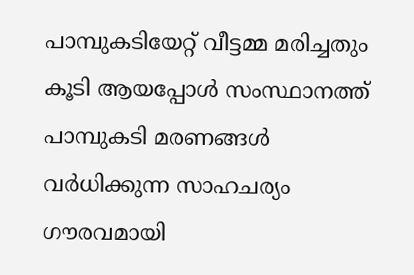പാമ്പുകടിയേറ്റ് വീട്ടമ്മ മരിച്ചതും കൂടി ആയപ്പോൾ സംസ്ഥാനത്ത് പാമ്പുകടി മരണങ്ങൾ വർധിക്കുന്ന സാഹചര്യം ഗൗരവമായി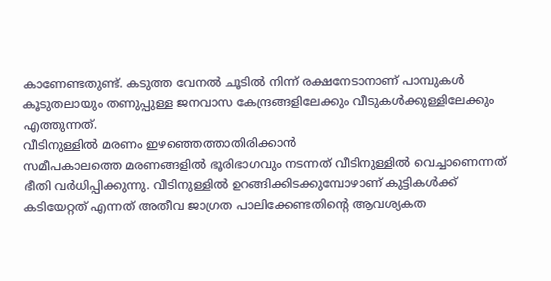കാണേണ്ടതുണ്ട്. കടുത്ത വേനൽ ചൂടിൽ നിന്ന് രക്ഷനേടാനാണ് പാമ്പുകൾ കൂടുതലായും തണുപ്പുള്ള ജനവാസ കേന്ദ്രങ്ങളിലേക്കും വീടുകൾക്കുള്ളിലേക്കും എത്തുന്നത്.
വീടിനുള്ളിൽ മരണം ഇഴഞ്ഞെത്താതിരിക്കാൻ
സമീപകാലത്തെ മരണങ്ങളിൽ ഭൂരിഭാഗവും നടന്നത് വീടിനുള്ളിൽ വെച്ചാണെന്നത് ഭീതി വർധിപ്പിക്കുന്നു. വീടിനുള്ളിൽ ഉറങ്ങിക്കിടക്കുമ്പോഴാണ് കുട്ടികൾക്ക് കടിയേറ്റത് എന്നത് അതീവ ജാഗ്രത പാലിക്കേണ്ടതിന്റെ ആവശ്യകത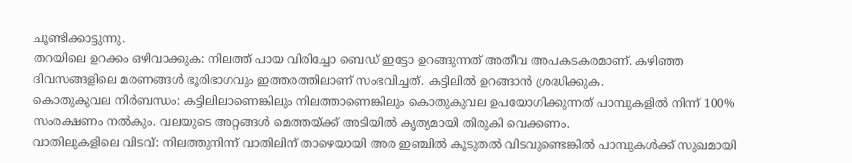ചൂണ്ടിക്കാട്ടുന്നു.
തറയിലെ ഉറക്കം ഒഴിവാക്കുക: നിലത്ത് പായ വിരിച്ചോ ബെഡ് ഇട്ടോ ഉറങ്ങുന്നത് അതീവ അപകടകരമാണ്. കഴിഞ്ഞ ദിവസങ്ങളിലെ മരണങ്ങൾ ഭൂരിഭാഗവും ഇത്തരത്തിലാണ് സംഭവിച്ചത്. കട്ടിലിൽ ഉറങ്ങാൻ ശ്രദ്ധിക്കുക.
കൊതുകുവല നിർബന്ധം: കട്ടിലിലാണെങ്കിലും നിലത്താണെങ്കിലും കൊതുകുവല ഉപയോഗിക്കുന്നത് പാമ്പുകളിൽ നിന്ന് 100% സംരക്ഷണം നൽകും. വലയുടെ അറ്റങ്ങൾ മെത്തയ്ക്ക് അടിയിൽ കൃത്യമായി തിരുകി വെക്കണം.
വാതിലുകളിലെ വിടവ്: നിലത്തുനിന്ന് വാതിലിന് താഴെയായി അര ഇഞ്ചിൽ കൂടുതൽ വിടവുണ്ടെങ്കിൽ പാമ്പുകൾക്ക് സുഖമായി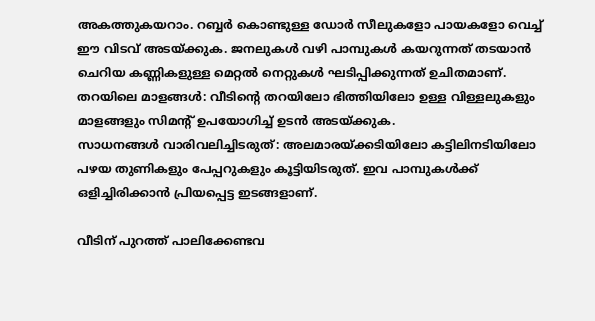അകത്തുകയറാം. റബ്ബർ കൊണ്ടുള്ള ഡോർ സീലുകളോ പായകളോ വെച്ച് ഈ വിടവ് അടയ്ക്കുക. ജനലുകൾ വഴി പാമ്പുകൾ കയറുന്നത് തടയാൻ ചെറിയ കണ്ണികളുള്ള മെറ്റൽ നെറ്റുകൾ ഘടിപ്പിക്കുന്നത് ഉചിതമാണ്.
തറയിലെ മാളങ്ങൾ: വീടിന്റെ തറയിലോ ഭിത്തിയിലോ ഉള്ള വിള്ളലുകളും മാളങ്ങളും സിമന്റ് ഉപയോഗിച്ച് ഉടൻ അടയ്ക്കുക.
സാധനങ്ങൾ വാരിവലിച്ചിടരുത്: അലമാരയ്ക്കടിയിലോ കട്ടിലിനടിയിലോ പഴയ തുണികളും പേപ്പറുകളും കൂട്ടിയിടരുത്. ഇവ പാമ്പുകൾക്ക് ഒളിച്ചിരിക്കാൻ പ്രിയപ്പെട്ട ഇടങ്ങളാണ്.

വീടിന് പുറത്ത് പാലിക്കേണ്ടവ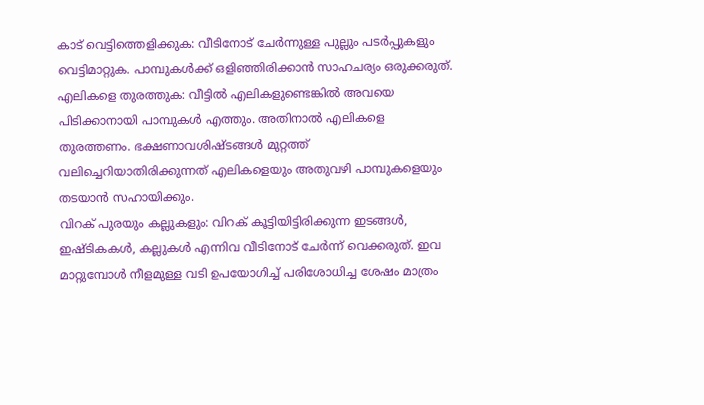കാട് വെട്ടിത്തെളിക്കുക: വീടിനോട് ചേർന്നുള്ള പുല്ലും പടർപ്പുകളും വെട്ടിമാറ്റുക. പാമ്പുകൾക്ക് ഒളിഞ്ഞിരിക്കാൻ സാഹചര്യം ഒരുക്കരുത്.
എലികളെ തുരത്തുക: വീട്ടിൽ എലികളുണ്ടെങ്കിൽ അവയെ പിടിക്കാനായി പാമ്പുകൾ എത്തും. അതിനാൽ എലികളെ തുരത്തണം. ഭക്ഷണാവശിഷ്ടങ്ങൾ മുറ്റത്ത് വലിച്ചെറിയാതിരിക്കുന്നത് എലികളെയും അതുവഴി പാമ്പുകളെയും തടയാൻ സഹായിക്കും.
വിറക് പുരയും കല്ലുകളും: വിറക് കൂട്ടിയിട്ടിരിക്കുന്ന ഇടങ്ങൾ, ഇഷ്ടികകൾ, കല്ലുകൾ എന്നിവ വീടിനോട് ചേർന്ന് വെക്കരുത്. ഇവ മാറ്റുമ്പോൾ നീളമുള്ള വടി ഉപയോഗിച്ച് പരിശോധിച്ച ശേഷം മാത്രം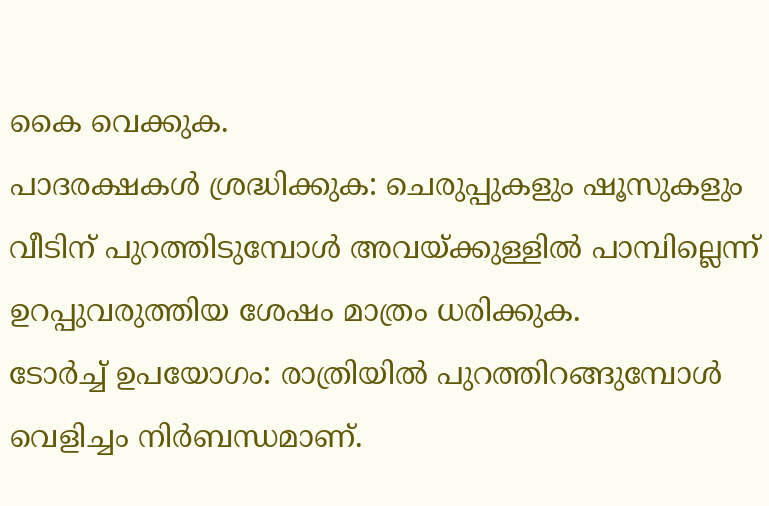കൈ വെക്കുക.
പാദരക്ഷകൾ ശ്രദ്ധിക്കുക: ചെരുപ്പുകളും ഷൂസുകളും വീടിന് പുറത്തിടുമ്പോൾ അവയ്ക്കുള്ളിൽ പാമ്പില്ലെന്ന് ഉറപ്പുവരുത്തിയ ശേഷം മാത്രം ധരിക്കുക.
ടോർച്ച് ഉപയോഗം: രാത്രിയിൽ പുറത്തിറങ്ങുമ്പോൾ വെളിച്ചം നിർബന്ധമാണ്.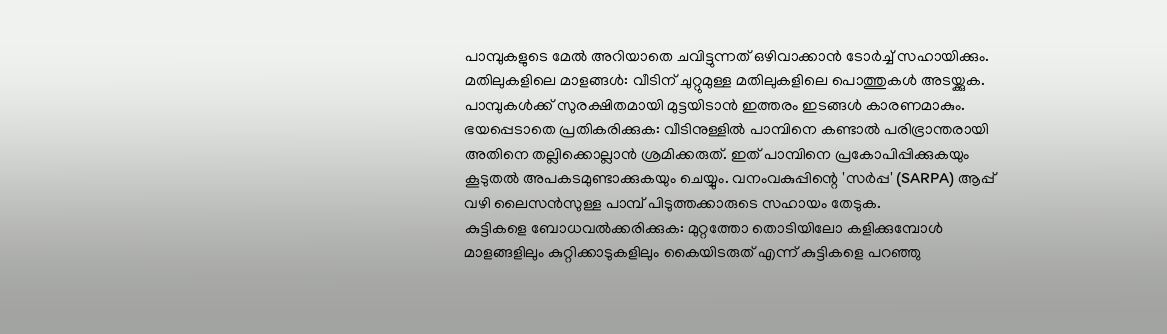പാമ്പുകളുടെ മേൽ അറിയാതെ ചവിട്ടുന്നത് ഒഴിവാക്കാൻ ടോർച്ച് സഹായിക്കും.
മതിലുകളിലെ മാളങ്ങൾ: വീടിന് ചുറ്റുമുള്ള മതിലുകളിലെ പൊത്തുകൾ അടയ്ക്കുക. പാമ്പുകൾക്ക് സുരക്ഷിതമായി മുട്ടയിടാൻ ഇത്തരം ഇടങ്ങൾ കാരണമാകും.
ഭയപ്പെടാതെ പ്രതികരിക്കുക: വീടിനുള്ളിൽ പാമ്പിനെ കണ്ടാൽ പരിഭ്രാന്തരായി അതിനെ തല്ലിക്കൊല്ലാൻ ശ്രമിക്കരുത്. ഇത് പാമ്പിനെ പ്രകോപിപ്പിക്കുകയും കൂടുതൽ അപകടമുണ്ടാക്കുകയും ചെയ്യും. വനംവകുപ്പിന്റെ 'സർപ്പ' (SARPA) ആപ്പ് വഴി ലൈസൻസുള്ള പാമ്പ് പിടുത്തക്കാരുടെ സഹായം തേടുക.
കുട്ടികളെ ബോധവൽക്കരിക്കുക: മുറ്റത്തോ തൊടിയിലോ കളിക്കുമ്പോൾ മാളങ്ങളിലും കുറ്റിക്കാടുകളിലും കൈയിടരുത് എന്ന് കുട്ടികളെ പറഞ്ഞു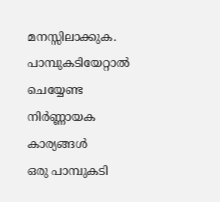മനസ്സിലാക്കുക.
പാമ്പുകടിയേറ്റാൽ ചെയ്യേണ്ട നിർണ്ണായക കാര്യങ്ങൾ
ഒരു പാമ്പുകടി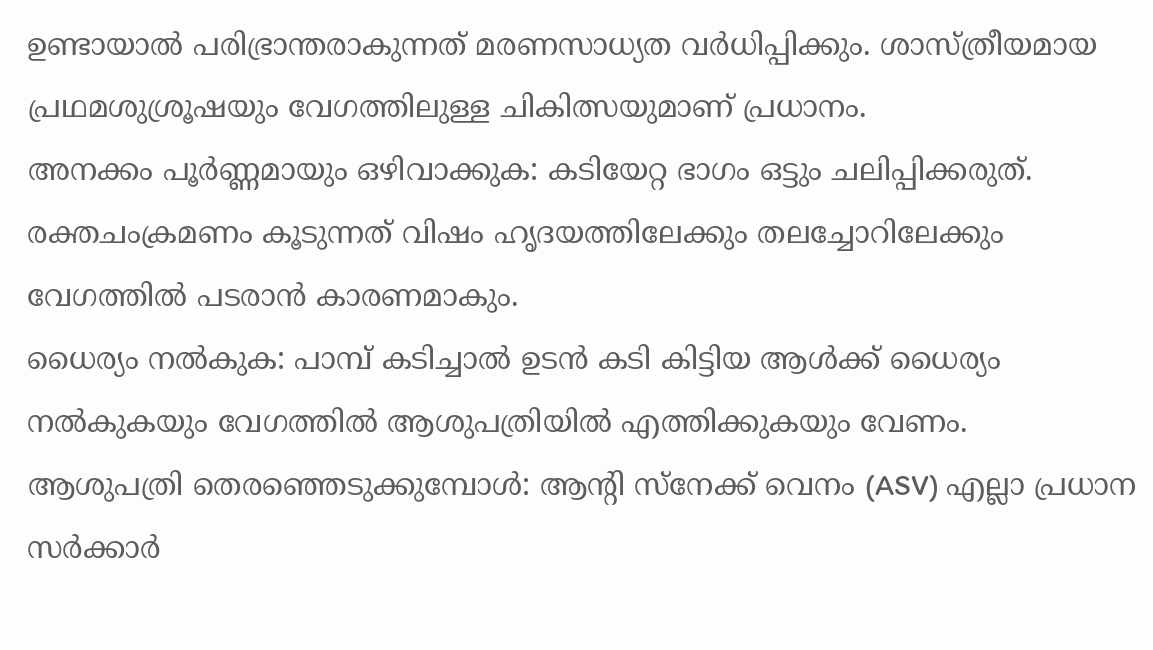ഉണ്ടായാൽ പരിഭ്രാന്തരാകുന്നത് മരണസാധ്യത വർധിപ്പിക്കും. ശാസ്ത്രീയമായ പ്രഥമശുശ്രൂഷയും വേഗത്തിലുള്ള ചികിത്സയുമാണ് പ്രധാനം.
അനക്കം പൂർണ്ണമായും ഒഴിവാക്കുക: കടിയേറ്റ ഭാഗം ഒട്ടും ചലിപ്പിക്കരുത്. രക്തചംക്രമണം കൂടുന്നത് വിഷം ഹൃദയത്തിലേക്കും തലച്ചോറിലേക്കും വേഗത്തിൽ പടരാൻ കാരണമാകും.
ധൈര്യം നൽകുക: പാമ്പ് കടിച്ചാൽ ഉടൻ കടി കിട്ടിയ ആൾക്ക് ധൈര്യം നൽകുകയും വേഗത്തിൽ ആശുപത്രിയിൽ എത്തിക്കുകയും വേണം.
ആശുപത്രി തെരഞ്ഞെടുക്കുമ്പോൾ: ആന്റി സ്നേക്ക് വെനം (ASV) എല്ലാ പ്രധാന സർക്കാർ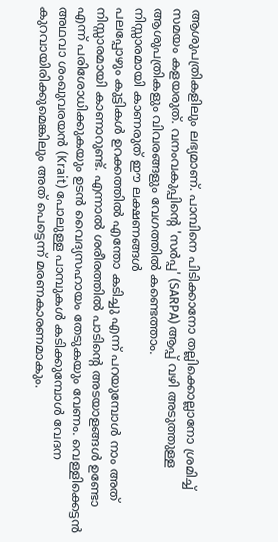ആശുപത്രികളിലും ലഭ്യമാണ്. പാമ്പിനെ പിടിക്കാനോ തല്ലിക്കൊല്ലാനോ ശ്രമിച്ച് സമയം കളയരുത്. വനംവകുപ്പിന്റെ 'സർപ്പ' (SARPA) ആപ്പ് വഴി അടുത്തുള്ള ആശുപത്രികളും വിവരങ്ങളും വേഗത്തിൽ കണ്ടെത്താം.
നിസ്സാരമായി കാണരുത് ഈ ലക്ഷണങ്ങൾ
പലപ്പോഴും കുട്ടികൾ ഉറക്കത്തിൽ എന്തോ കടിച്ചു എന്ന് പറയുമ്പോൾ നാം അത് നിസ്സാരമായി കാണാറുണ്ട്. എന്നാൽ ശരീരത്തിൽ പാടിന്റെ അടയാളങ്ങൾ ഉണ്ടോ എന്ന് പരിശോധിക്കുകയും ഉടൻ വൈദ്യസഹായം തേടുകയും വേണം. വെള്ളിക്കെട്ടൻ അഥവാ ശംഖുവരയൻ (Krait) പോലുള്ള പാമ്പുകൾ കടിക്കുമ്പോൾ വേദന കുറവായിരിക്കുമെങ്കിലും അത് പെട്ടെന്ന് മരണകാരണമാകും.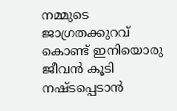നമ്മുടെ ജാഗ്രതക്കുറവ് കൊണ്ട് ഇനിയൊരു ജീവൻ കൂടി നഷ്ടപ്പെടാൻ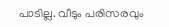പാടില്ല. വീടും പരിസരവും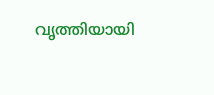വൃത്തിയായി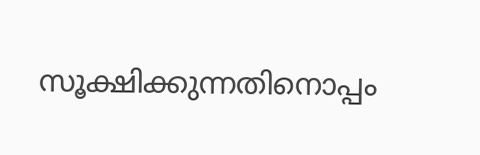സൂക്ഷിക്കുന്നതിനൊപ്പം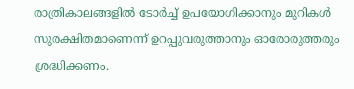രാത്രികാലങ്ങളിൽ ടോർച്ച് ഉപയോഗിക്കാനും മുറികൾ സുരക്ഷിതമാണെന്ന് ഉറപ്പുവരുത്താനും ഓരോരുത്തരും ശ്രദ്ധിക്കണം.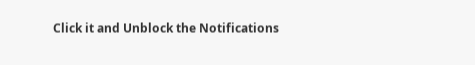Click it and Unblock the Notifications